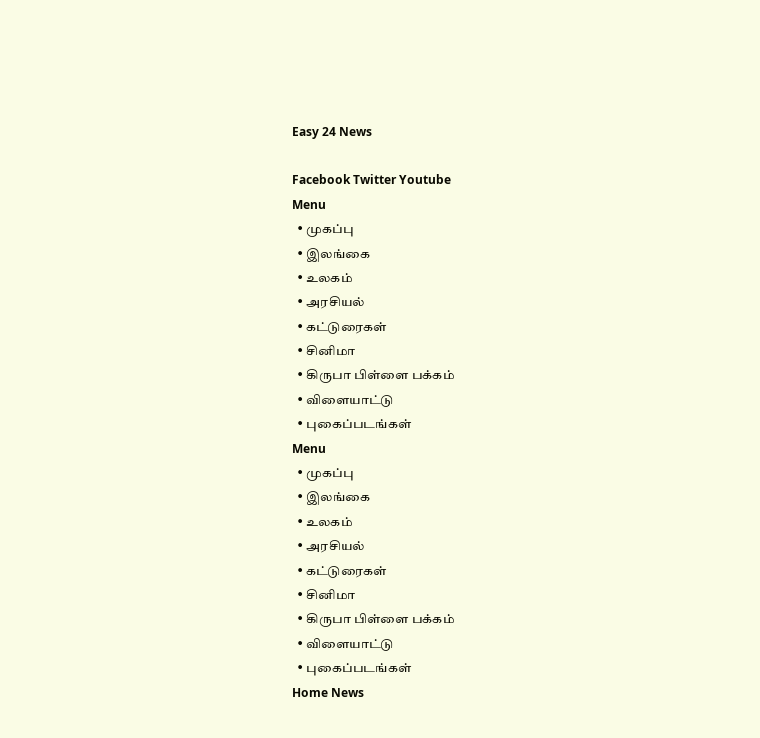Easy 24 News

Facebook Twitter Youtube
Menu
  • முகப்பு
  • இலங்கை
  • உலகம்
  • அரசியல்
  • கட்டுரைகள்
  • சினிமா
  • கிருபா பிள்ளை பக்கம்
  • விளையாட்டு
  • புகைப்படங்கள்
Menu
  • முகப்பு
  • இலங்கை
  • உலகம்
  • அரசியல்
  • கட்டுரைகள்
  • சினிமா
  • கிருபா பிள்ளை பக்கம்
  • விளையாட்டு
  • புகைப்படங்கள்
Home News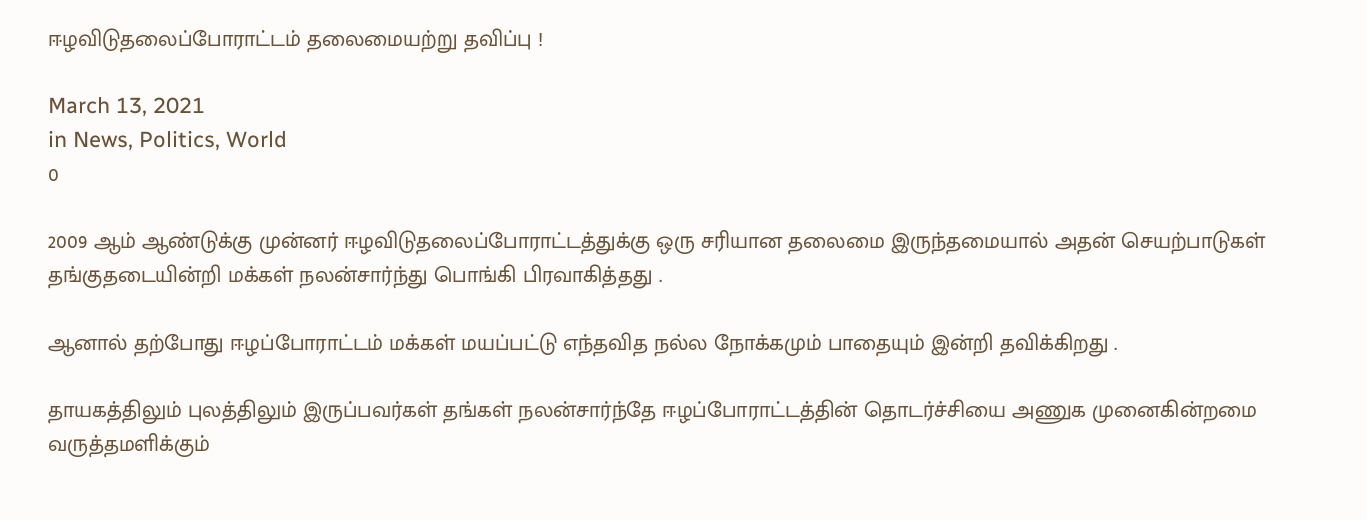ஈழவிடுதலைப்போராட்டம் தலைமையற்று தவிப்பு !

March 13, 2021
in News, Politics, World
0

2009 ஆம் ஆண்டுக்கு முன்னர் ஈழவிடுதலைப்போராட்டத்துக்கு ஒரு சரியான தலைமை இருந்தமையால் அதன் செயற்பாடுகள் தங்குதடையின்றி மக்கள் நலன்சார்ந்து பொங்கி பிரவாகித்தது .

ஆனால் தற்போது ஈழப்போராட்டம் மக்கள் மயப்பட்டு எந்தவித நல்ல நோக்கமும் பாதையும் இன்றி தவிக்கிறது .

தாயகத்திலும் புலத்திலும் இருப்பவர்கள் தங்கள் நலன்சார்ந்தே ஈழப்போராட்டத்தின் தொடர்ச்சியை அணுக முனைகின்றமை வருத்தமளிக்கும்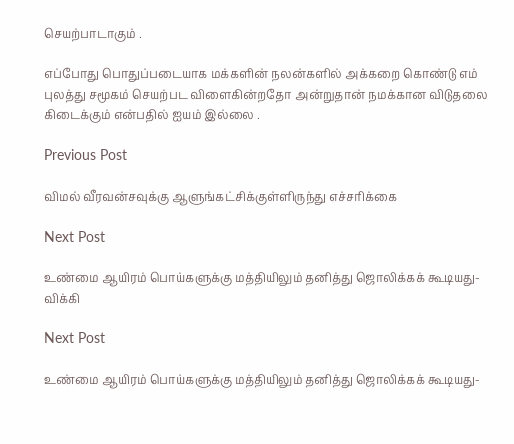செயற்பாடாகும் .

எப்போது பொதுப்படையாக மக்களின் நலன்களில் அக்கறை கொண்டு எம் புலத்து சமூகம் செயற்பட விளைகின்றதோ அன்றுதான் நமக்கான விடுதலை கிடைக்கும் என்பதில் ஐயம் இல்லை .

Previous Post

விமல் வீரவன்சவுக்கு ஆளுங்கட்சிக்குள்ளிருந்து எச்சரிக்கை

Next Post

உண்மை ஆயிரம் பொய்களுக்கு மத்தியிலும் தனித்து ஜொலிக்கக் கூடியது-விக்கி

Next Post

உண்மை ஆயிரம் பொய்களுக்கு மத்தியிலும் தனித்து ஜொலிக்கக் கூடியது-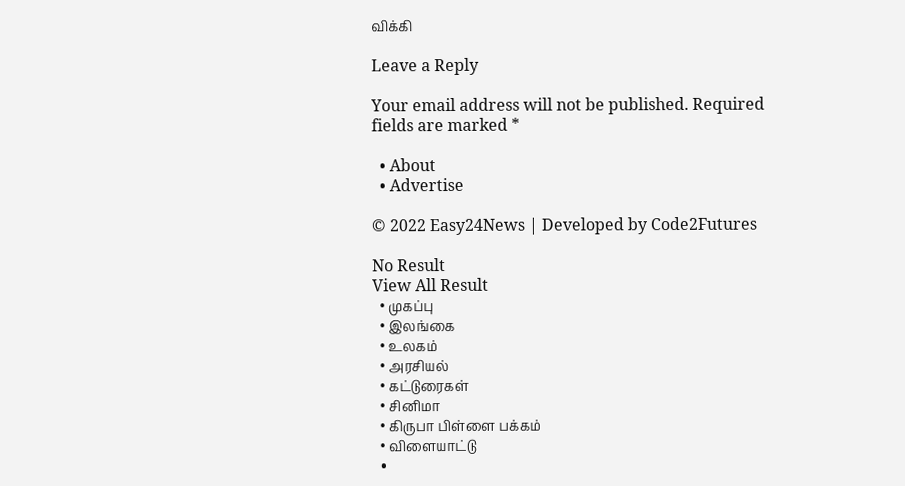விக்கி

Leave a Reply

Your email address will not be published. Required fields are marked *

  • About
  • Advertise

© 2022 Easy24News | Developed by Code2Futures

No Result
View All Result
  • முகப்பு
  • இலங்கை
  • உலகம்
  • அரசியல்
  • கட்டுரைகள்
  • சினிமா
  • கிருபா பிள்ளை பக்கம்
  • விளையாட்டு
  •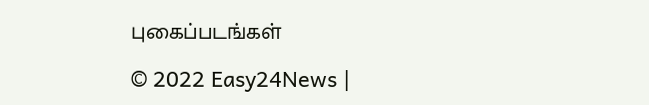புகைப்படங்கள்

© 2022 Easy24News |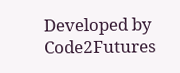Developed by Code2Futures